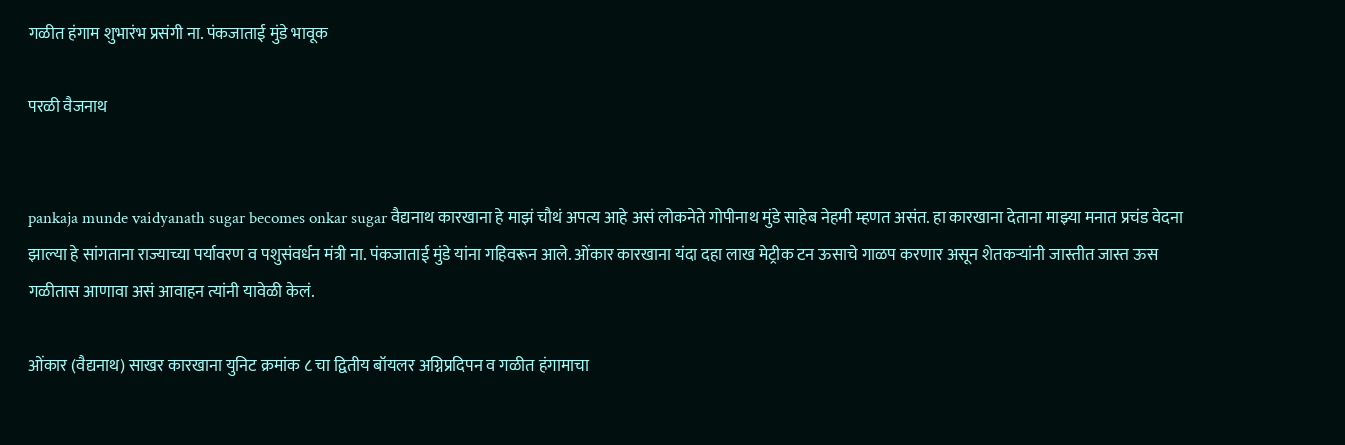गळीत हंगाम शुभारंभ प्रसंगी ना. पंकजाताई मुंडे भावूक

परळी वैजनाथ


pankaja munde vaidyanath sugar becomes onkar sugar वैद्यनाथ कारखाना हे माझं चौथं अपत्य आहे असं लोकनेते गोपीनाथ मुंडे साहेब नेहमी म्हणत असंत. हा कारखाना देताना माझ्या मनात प्रचंड वेदना झाल्या हे सांगताना राज्याच्या पर्यावरण व पशुसंवर्धन मंत्री ना. पंकजाताई मुंडे यांना गहिवरून आले. ओंकार कारखाना यंदा दहा लाख मेट्रीक टन ऊसाचे गाळप करणार असून शेतकऱ्यांनी जास्तीत जास्त ऊस गळीतास आणावा असं आवाहन त्यांनी यावेळी केलं.

ओंकार (वैद्यनाथ) साखर कारखाना युनिट क्रमांक ८ चा द्वितीय बॉयलर अग्निप्रदिपन व गळीत हंगामाचा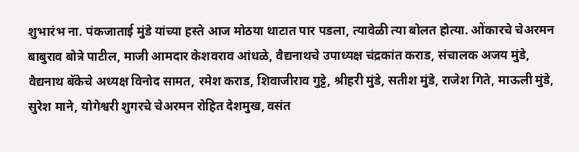शुभारंभ ना. पंकजाताई मुंडे यांच्या हस्ते आज मोठया थाटात पार पडला, त्यावेळी त्या बोलत होत्या. ओंकारचे चेअरमन बाबुराव बोत्रे पाटील, माजी आमदार केशवराव आंधळे, वैद्यनाथचे उपाध्यक्ष चंद्रकांत कराड, संचालक अजय मुंडे, वैद्यनाथ बॅकेचे अध्यक्ष विनोद सामत, रमेश कराड, शिवाजीराव गुट्टे, श्रीहरी मुंडे, सतीश मुंडे, राजेश गिते, माऊली मुंडे, सुरेश माने, योगेश्वरी शुगरचे चेअरमन रोहित देशमुख, वसंत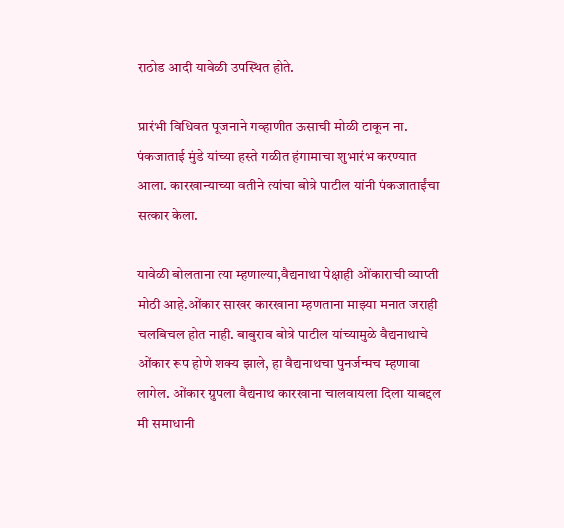राठोड आदी यावेळी उपस्थित होते.

प्रारंभी विधिवत पूजनाने गव्हाणीत ऊसाची मोळी टाकून ना. पंकजाताई मुंडे यांच्या हस्ते गळीत हंगामाचा शुभारंभ करण्यात आला. कारखान्याच्या वतीने त्यांचा बोत्रे पाटील यांनी पंकजाताईंचा सत्कार केला.

यावेळी बोलताना त्या म्हणाल्या,वैद्यनाथा पेक्षाही ओंकाराची व्याप्ती मोठी आहे.ओंकार साखर कारखाना म्हणताना माझ्या मनात जराही चलबिचल होत नाही. बाबुराव बोत्रे पाटील यांच्यामुळे वैद्यनाथाचे ओंकार रूप होणे शक्य झाले, हा वैद्यनाथचा पुनर्जन्मच म्हणावा लागेल. ओंकार ग्रुपला वैद्यनाथ कारखाना चालवायला दिला याबद्दल मी समाधानी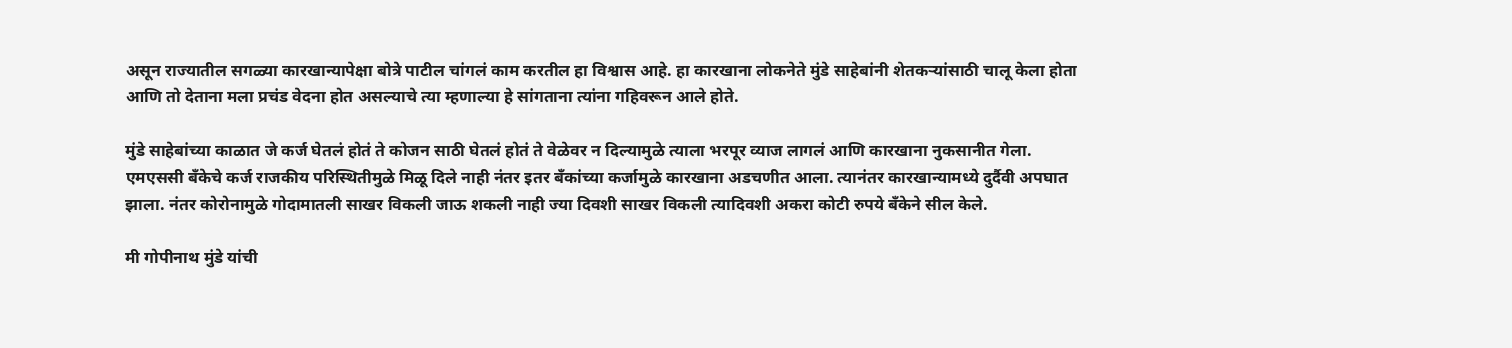असून राज्यातील सगळ्या कारखान्यापेक्षा बोत्रे पाटील चांगलं काम करतील हा विश्वास आहे. हा कारखाना लोकनेते मुंडे साहेबांनी शेतकऱ्यांसाठी चालू केला होता आणि तो देताना मला प्रचंड वेदना होत असल्याचे त्या म्हणाल्या हे सांगताना त्यांना गहिवरून आले होते.

मुंडे साहेबांच्या काळात जे कर्ज घेतलं होतं ते कोजन साठी घेतलं होतं ते वेळेवर न दिल्यामुळे त्याला भरपूर व्याज लागलं आणि कारखाना नुकसानीत गेला. एमएससी बँकेचे कर्ज राजकीय परिस्थितीमुळे मिळू दिले नाही नंतर इतर बँकांच्या कर्जामुळे कारखाना अडचणीत आला. त्यानंतर कारखान्यामध्ये दुर्दैवी अपघात झाला. नंतर कोरोनामुळे गोदामातली साखर विकली जाऊ शकली नाही ज्या दिवशी साखर विकली त्यादिवशी अकरा कोटी रुपये बँकेने सील केले.

मी गोपीनाथ मुंडे यांची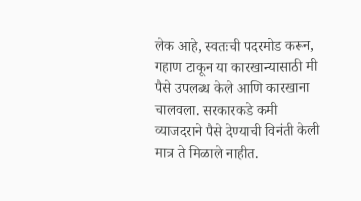लेक आहे, स्वतःची पदरमोड करून, गहाण टाकून या कारखान्यासाठी मी पैसे उपलब्ध केले आणि कारखाना चालवला. सरकारकडे कमी व्याजदराने पैसे देण्याची विनंती केली मात्र ते मिळाले नाहीत.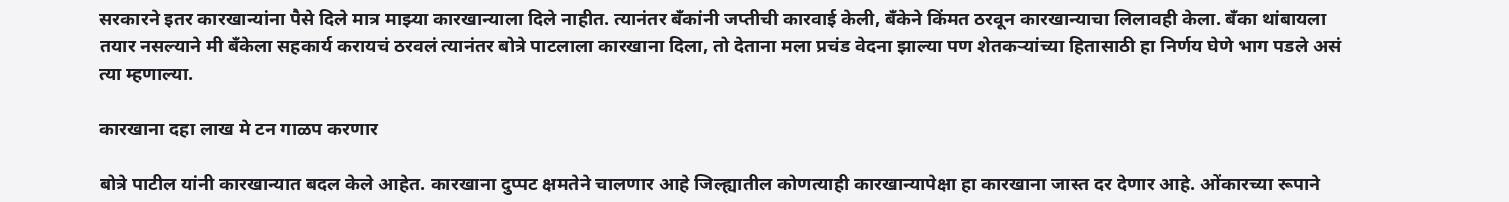सरकारने इतर कारखान्यांना पैसे दिले मात्र माझ्या कारखान्याला दिले नाहीत. त्यानंतर बँकांनी जप्तीची कारवाई केली, बँकेने किंमत ठरवून कारखान्याचा लिलावही केला. बँका थांबायला तयार नसल्याने मी बँकेला सहकार्य करायचं ठरवलं त्यानंतर बोत्रे पाटलाला कारखाना दिला, तो देताना मला प्रचंड वेदना झाल्या पण शेतकऱ्यांच्या हितासाठी हा निर्णय घेणे भाग पडले असं त्या म्हणाल्या.

कारखाना दहा लाख मे टन गाळप करणार

बोत्रे पाटील यांनी कारखान्यात बदल केले आहेत. कारखाना दुप्पट क्षमतेने चालणार आहे जिल्ह्यातील कोणत्याही कारखान्यापेक्षा हा कारखाना जास्त दर देणार आहे. ओंकारच्या रूपाने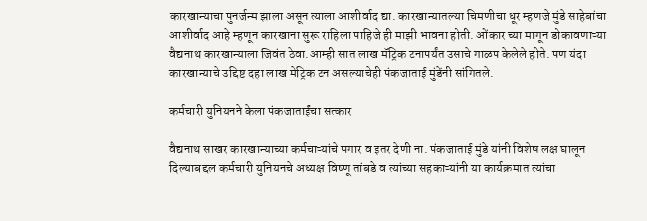कारखान्याचा पुनर्जन्म झाला असून त्याला आशीर्वाद द्या. कारखान्यातल्या चिमणीचा धूर म्हणजे मुंडे साहेबांचा आशीर्वाद आहे म्हणून कारखाना सुरू राहिला पाहिजे ही माझी भावना होती. ओंकार च्या मागून डोकावणाऱ्या वैद्यनाथ कारखान्याला जिवंत ठेवा.आम्ही सात लाख मॅट्रिक टनापर्यंत उसाचे गाळप केलेले होते. पण यंदा कारखान्याचे उद्दिष्ट दहा लाख मेट्रिक टन असल्याचेही पंकजाताई मुंडेंनी सांगितले.

कर्मचारी युनियनने केला पंकजाताईंचा सत्कार

वैद्यनाथ साखर कारखान्याच्या कर्मचाऱ्यांचे पगार व इतर देणी ना. पंकजाताई मुंडे यांनी विशेष लक्ष घालून दिल्याबद्दल कर्मचारी युनियनचे अध्यक्ष विष्णू तांबडे व त्यांच्या सहकाऱ्यांनी या कार्यक्रमात त्यांचा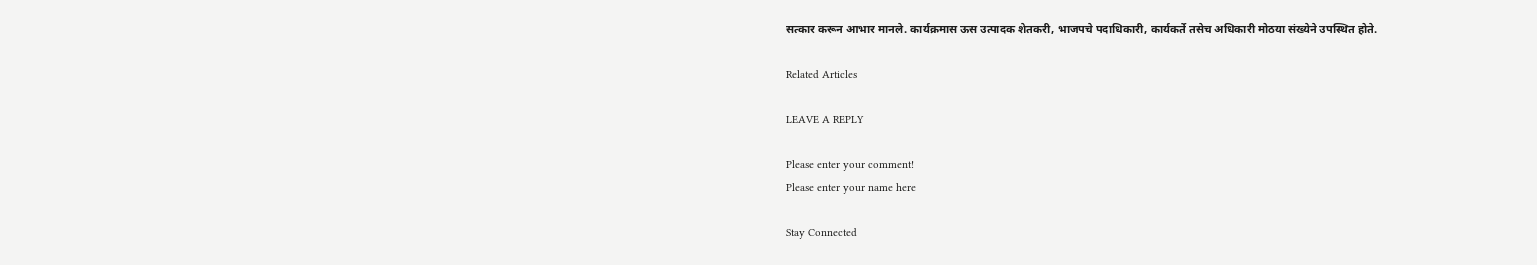सत्कार करून आभार मानले. कार्यक्रमास ऊस उत्पादक शेतकरी, भाजपचे पदाधिकारी, कार्यकर्ते तसेच अधिकारी मोठया संख्येने उपस्थित होते.

Related Articles

LEAVE A REPLY

Please enter your comment!
Please enter your name here

Stay Connected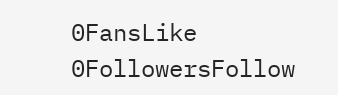0FansLike
0FollowersFollow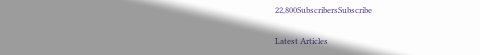22,800SubscribersSubscribe

Latest Articles